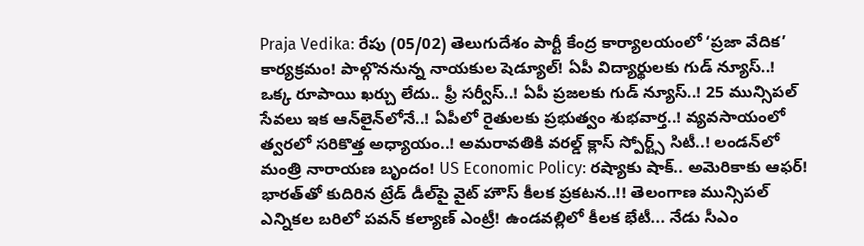Praja Vedika: రేపు (05/02) తెలుగుదేశం పార్టీ కేంద్ర కార్యాలయంలో ‘ప్రజా వేదిక’ కార్యక్రమం! పాల్గొననున్న నాయకుల షెడ్యూల్! ఏపీ విద్యార్థులకు గుడ్ న్యూస్..! ఒక్క రూపాయి ఖర్చు లేదు.. ఫ్రీ సర్వీస్..! ఏపీ ప్రజలకు గుడ్ న్యూస్..! 25 మున్సిపల్ సేవలు ఇక ఆన్‌లైన్‌లోనే..! ఏపీలో రైతులకు ప్రభుత్వం శుభవార్త..! వ్యవసాయంలో త్వరలో సరికొత్త అధ్యాయం..! అమరావతికి వరల్డ్ క్లాస్ స్పోర్ట్స్ సిటీ..! లండన్‌లో మంత్రి నారాయణ బృందం! US Economic Policy: రష్యాకు షాక్.. అమెరికాకు ఆఫర్! భారత్‌తో కుదిరిన ట్రేడ్ డీల్‌పై వైట్ హౌస్ కీలక ప్రకటన..!! తెలంగాణ మున్సిపల్ ఎన్నికల బరిలో పవన్ కల్యాణ్ ఎంట్రీ! ఉండవల్లిలో కీలక భేటీ... నేడు సీఎం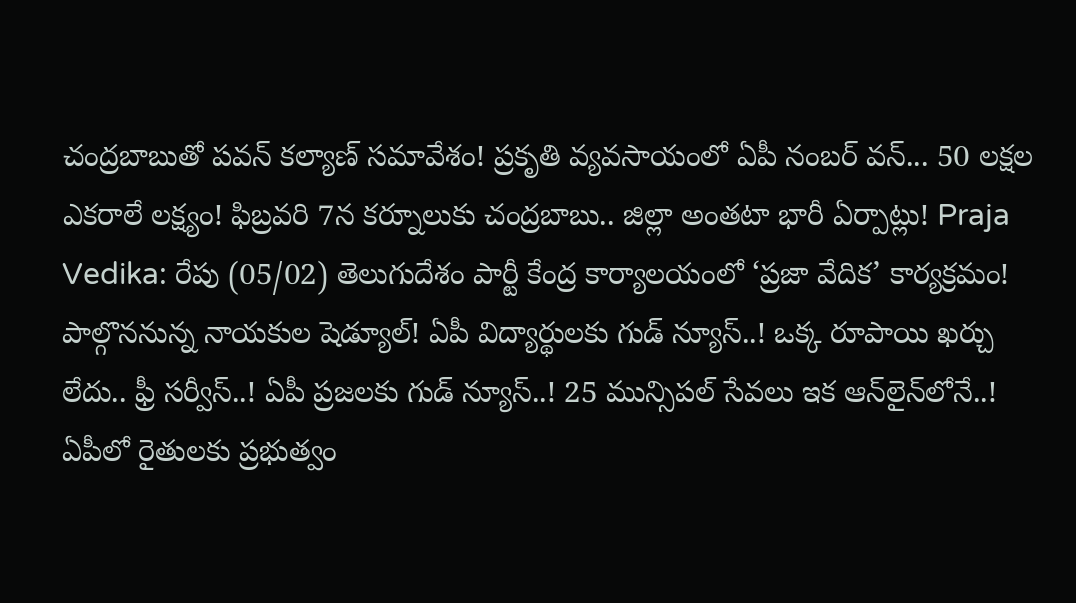చంద్రబాబుతో పవన్ కల్యాణ్ సమావేశం! ప్రకృతి వ్యవసాయంలో ఏపీ నంబర్ వన్... 50 లక్షల ఎకరాలే లక్ష్యం! ఫిబ్రవరి 7న కర్నూలుకు చంద్రబాబు.. జిల్లా అంతటా భారీ ఏర్పాట్లు! Praja Vedika: రేపు (05/02) తెలుగుదేశం పార్టీ కేంద్ర కార్యాలయంలో ‘ప్రజా వేదిక’ కార్యక్రమం! పాల్గొననున్న నాయకుల షెడ్యూల్! ఏపీ విద్యార్థులకు గుడ్ న్యూస్..! ఒక్క రూపాయి ఖర్చు లేదు.. ఫ్రీ సర్వీస్..! ఏపీ ప్రజలకు గుడ్ న్యూస్..! 25 మున్సిపల్ సేవలు ఇక ఆన్‌లైన్‌లోనే..! ఏపీలో రైతులకు ప్రభుత్వం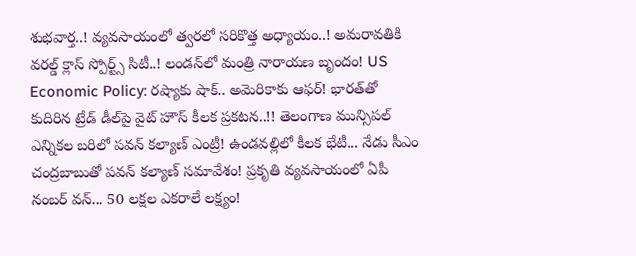శుభవార్త..! వ్యవసాయంలో త్వరలో సరికొత్త అధ్యాయం..! అమరావతికి వరల్డ్ క్లాస్ స్పోర్ట్స్ సిటీ..! లండన్‌లో మంత్రి నారాయణ బృందం! US Economic Policy: రష్యాకు షాక్.. అమెరికాకు ఆఫర్! భారత్‌తో కుదిరిన ట్రేడ్ డీల్‌పై వైట్ హౌస్ కీలక ప్రకటన..!! తెలంగాణ మున్సిపల్ ఎన్నికల బరిలో పవన్ కల్యాణ్ ఎంట్రీ! ఉండవల్లిలో కీలక భేటీ... నేడు సీఎం చంద్రబాబుతో పవన్ కల్యాణ్ సమావేశం! ప్రకృతి వ్యవసాయంలో ఏపీ నంబర్ వన్... 50 లక్షల ఎకరాలే లక్ష్యం!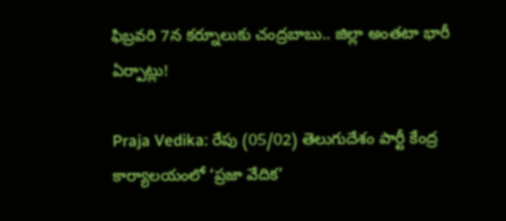ఫిబ్రవరి 7న కర్నూలుకు చంద్రబాబు.. జిల్లా అంతటా భారీ ఏర్పాట్లు!

Praja Vedika: రేపు (05/02) తెలుగుదేశం పార్టీ కేంద్ర కార్యాలయంలో ‘ప్రజా వేదిక’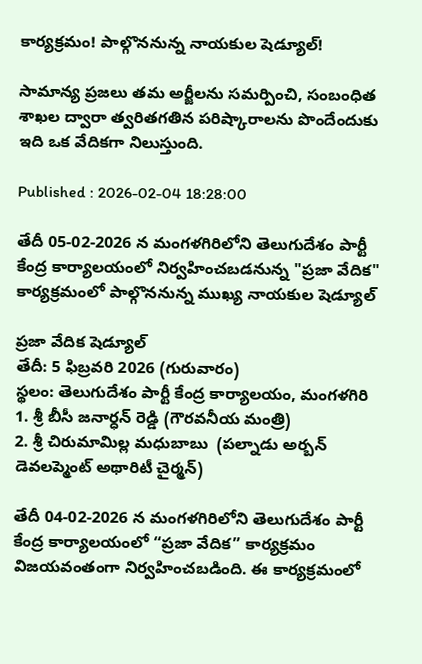కార్యక్రమం! పాల్గొననున్న నాయకుల షెడ్యూల్!

సామాన్య ప్రజలు తమ అర్జీలను సమర్పించి, సంబంధిత శాఖల ద్వారా త్వరితగతిన పరిష్కారాలను పొందేందుకు ఇది ఒక వేదికగా నిలుస్తుంది.

Published : 2026-02-04 18:28:00

తేదీ 05-02-2026 న మంగళగిరిలోని తెలుగుదేశం పార్టీ కేంద్ర కార్యాలయంలో నిర్వహించబడనున్న "ప్రజా వేదిక" కార్యక్రమంలో పాల్గొననున్న ముఖ్య నాయకుల షెడ్యూల్

ప్రజా వేదిక షెడ్యూల్
తేదీ: 5 ఫిబ్రవరి 2026 (గురువారం)
స్థలం: తెలుగుదేశం పార్టీ కేంద్ర కార్యాలయం, మంగళగిరి
1. శ్రీ బీసీ జనార్ధన్ రెడ్డి (గౌరవనీయ మంత్రి)
2. శ్రీ చిరుమామిల్ల మధుబాబు  (పల్నాడు అర్బన్ డెవలప్మెంట్ అథారిటీ చైర్మన్)

తేదీ 04-02-2026 న మంగళగిరిలోని తెలుగుదేశం పార్టీ కేంద్ర కార్యాలయంలో “ప్రజా వేదిక” కార్యక్రమం విజయవంతంగా నిర్వహించబడింది. ఈ కార్యక్రమంలో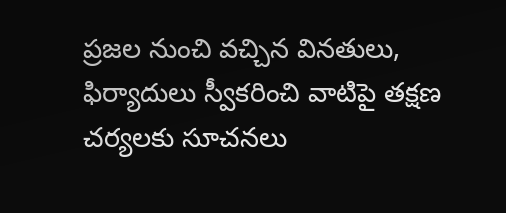ప్రజల నుంచి వచ్చిన వినతులు, ఫిర్యాదులు స్వీకరించి వాటిపై తక్షణ చర్యలకు సూచనలు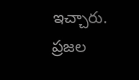ఇచ్చారు. ప్రజల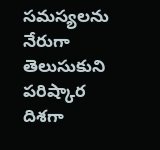సమస్యలను నేరుగా తెలుసుకుని పరిష్కార దిశగా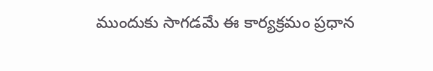ముందుకు సాగడమే ఈ కార్యక్రమం ప్రధాన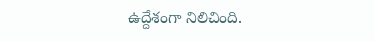ఉద్దేశంగా నిలిచింది.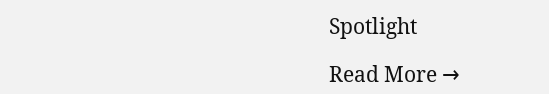Spotlight

Read More →